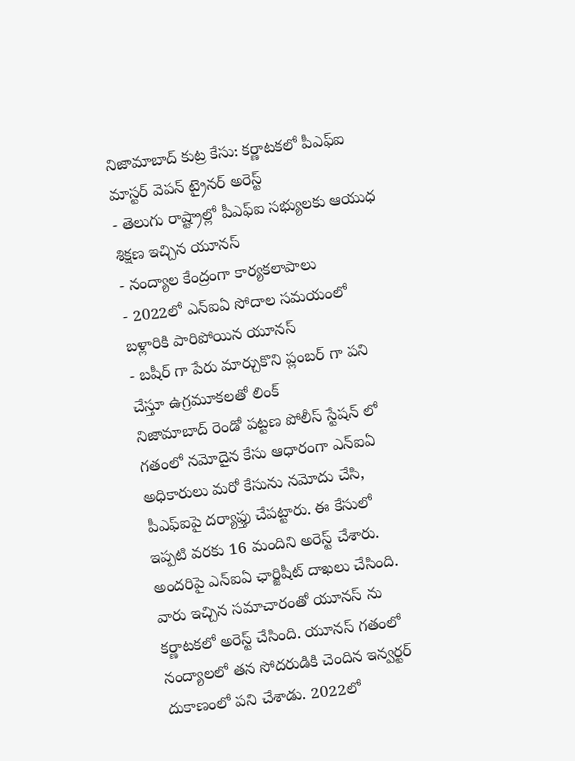నిజామాబాద్ కుట్ర కేసు: కర్ణాటకలో పీఎఫ్ఐ మాస్టర్ వెపన్ ట్రైనర్ అరెస్ట్
- తెలుగు రాష్ట్రాల్లో పీఎఫ్ఐ సభ్యులకు ఆయుధ శిక్షణ ఇచ్చిన యూనస్
- నంద్యాల కేంద్రంగా కార్యకలాపాలు
- 2022లో ఎన్ఐఏ సోదాల సమయంలో బళ్లారికి పారిపోయిన యూనస్
- బషీర్ గా పేరు మార్చుకొని ప్లంబర్ గా పని చేస్తూ ఉగ్రమూకలతో లింక్
నిజామాబాద్ రెండో పట్టణ పోలీస్ స్టేషన్ లో గతంలో నమోదైన కేసు ఆధారంగా ఎన్ఐఏ అధికారులు మరో కేసును నమోదు చేసి, పీఎఫ్ఐపై దర్యాఫ్తు చేపట్టారు. ఈ కేసులో ఇప్పటి వరకు 16 మందిని అరెస్ట్ చేశారు. అందరిపై ఎన్ఐఏ ఛార్జిషీట్ దాఖలు చేసింది. వారు ఇచ్చిన సమాచారంతో యూనస్ ను కర్ణాటకలో అరెస్ట్ చేసింది. యూనస్ గతంలో నంద్యాలలో తన సోదరుడికి చెందిన ఇన్వర్టర్ దుకాణంలో పని చేశాడు. 2022లో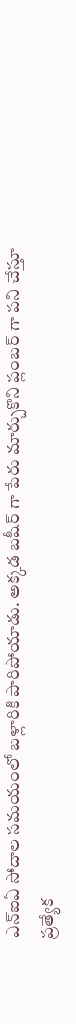ఎన్ఐఏ సోదాల సమయంలో బళ్లారికి పారిపోయాడు. అక్కడ బషీర్ గా పేరు మార్చుకొని ప్లంబర్ గా పని చేస్తూ ప్రత్యేక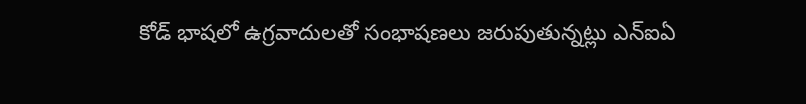కోడ్ భాషలో ఉగ్రవాదులతో సంభాషణలు జరుపుతున్నట్లు ఎన్ఐఏ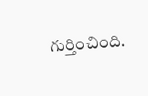గుర్తించింది.